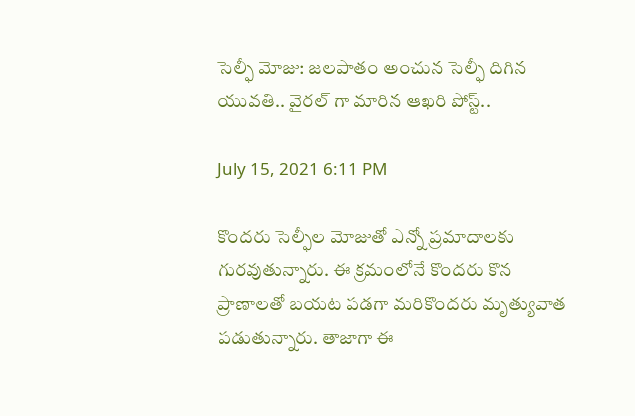సెల్ఫీ మోజు: జలపాతం అంచున సెల్ఫీ దిగిన యువతి.. వైరల్ గా మారిన ఆఖరి పోస్ట్..

July 15, 2021 6:11 PM

కొందరు సెల్ఫీల మోజుతో ఎన్నో ప్రమాదాలకు గురవుతున్నారు. ఈ క్రమంలోనే కొందరు కొన ప్రాణాలతో బయట పడగా మరికొందరు మృత్యువాత పడుతున్నారు. తాజాగా ఈ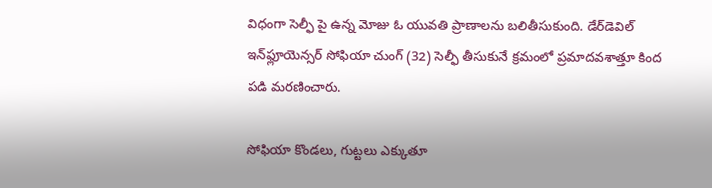విధంగా సెల్ఫీ పై ఉన్న మోజు ఓ యువతి ప్రాణాలను బలితీసుకుంది. డేర్‌డెవిల్‌ ఇన్‌ఫ్లూయెన్సర్‌ సోఫియా చుంగ్‌ (32) సెల్ఫీ తీసుకునే క్రమంలో ప్రమాదవశాత్తూ కింద పడి మరణించారు.

సోఫియా కొండలు, గుట్టలు ఎక్కుతూ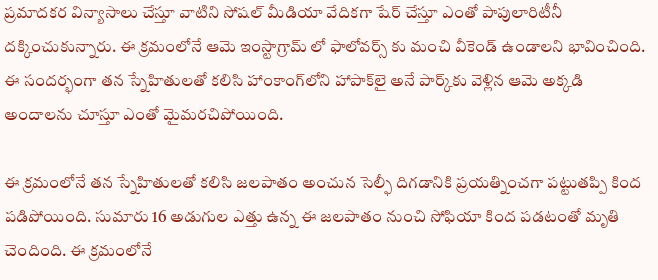ప్రమాదకర విన్యాసాలు చేస్తూ వాటిని సోషల్ మీడియా వేదికగా షేర్ చేస్తూ ఎంతో పాపులారిటీనీ దక్కించుకున్నారు. ఈ క్రమంలోనే ఆమె ఇంస్టాగ్రామ్ లో ఫాలోవర్స్ కు మంచి వీకెండ్ ఉండాలని భావించింది. ఈ సందర్భంగా తన స్నేహితులతో కలిసి హాంకాంగ్‌లోని హాపాక్‌లై అనే పార్క్‌కు వెళ్లిన ఆమె అక్కడి అందాలను చూస్తూ ఎంతో మైమరచిపోయింది.

ఈ క్రమంలోనే తన స్నేహితులతో కలిసి జలపాతం అంచున సెల్ఫీ దిగడానికి ప్రయత్నించగా పట్టుతప్పి కింద పడిపోయింది. సుమారు 16 అడుగుల ఎత్తు ఉన్న ఈ జలపాతం నుంచి సోఫియా కింద పడటంతో మృతి చెందింది. ఈ క్రమంలోనే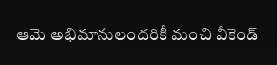ఆమె అభిమానులందరికీ మంచి వీకెండ్‌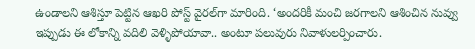ఉండాలని ఆశిస్తూ పెట్టిన ఆఖరి పోస్ట్‌ వైరల్‌గా మారింది. ‘అందరికీ మంచి జరగాలని ఆశించిన నువ్వు ఇప్పుడు ఈ లోకాన్ని వదిలి వెళ్ళిపోయావా.. అంటూ పలువురు నివాళులర్పించారు.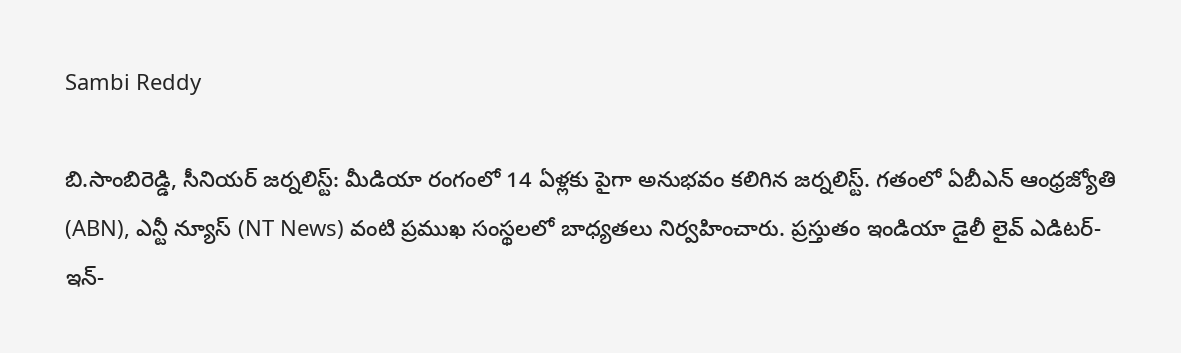Sambi Reddy

బి.సాంబిరెడ్డి, సీనియర్ జర్నలిస్ట్: మీడియా రంగంలో 14 ఏళ్లకు పైగా అనుభవం కలిగిన జర్నలిస్ట్. గతంలో ఏబీఎన్ ఆంధ్ర‌జ్యోతి (ABN), ఎన్టీ న్యూస్ (NT News) వంటి ప్రముఖ సంస్థలలో బాధ్యతలు నిర్వహించారు. ప్రస్తుతం ఇండియా డైలీ లైవ్ ఎడిటర్-ఇన్-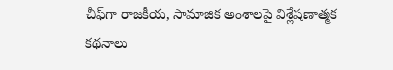చీఫ్‌గా రాజకీయ, సామాజిక అంశాలపై విశ్లేషణాత్మక కథనాలు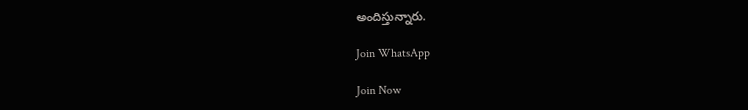అందిస్తున్నారు.

Join WhatsApp

Join Now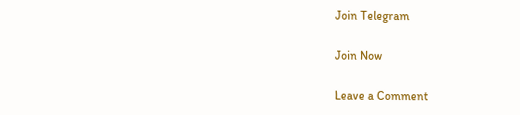Join Telegram

Join Now

Leave a Comment